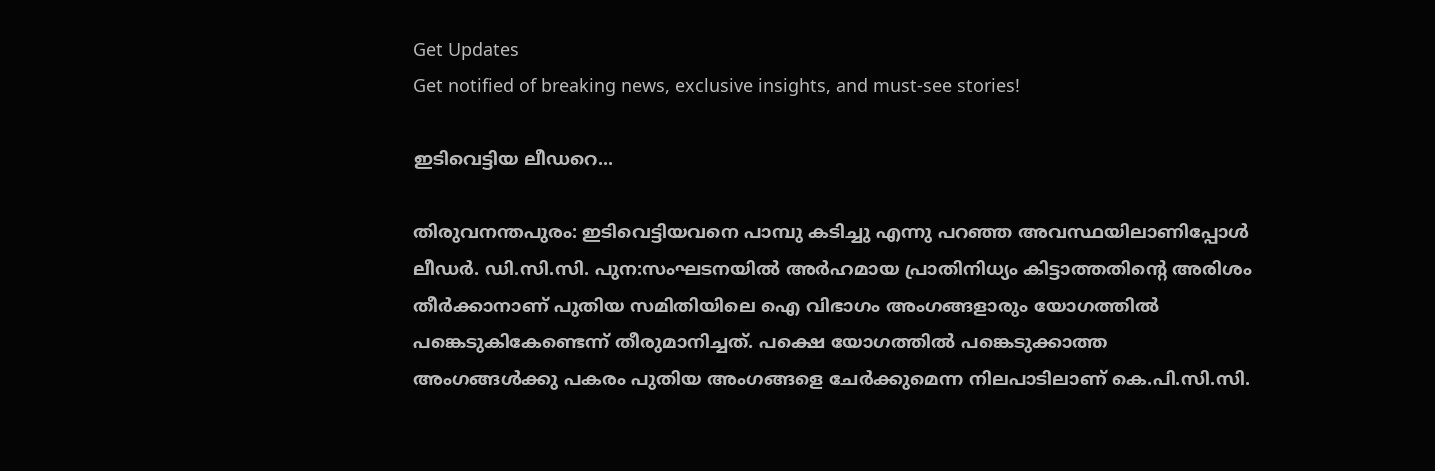Get Updates
Get notified of breaking news, exclusive insights, and must-see stories!

ഇടിവെട്ടിയ ലീഡറെ...

തിരുവനന്തപുരം: ഇടിവെട്ടിയവനെ പാമ്പു കടിച്ചു എന്നു പറഞ്ഞ അവസ്ഥയിലാണിപ്പോള്‍ ലീഡര്‍. ഡി.സി.സി. പുന:സംഘടനയില്‍ അര്‍ഹമായ പ്രാതിനിധ്യം കിട്ടാത്തതിന്റെ അരിശം തീര്‍ക്കാനാണ് പുതിയ സമിതിയിലെ ഐ വിഭാഗം അംഗങ്ങളാരും യോഗത്തില്‍ പങ്കെടുകികേണ്ടെന്ന് തീരുമാനിച്ചത്. പക്ഷെ യോഗത്തില്‍ പങ്കെടുക്കാത്ത അംഗങ്ങള്‍ക്കു പകരം പുതിയ അംഗങ്ങളെ ചേര്‍ക്കുമെന്ന നിലപാടിലാണ് കെ.പി.സി.സി.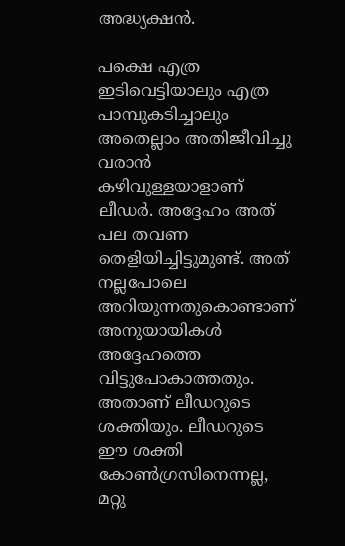അദ്ധ്യക്ഷന്‍.

പക്ഷെ എത്ര ഇടിവെട്ടിയാലും എത്ര പാമ്പുകടിച്ചാലും അതെല്ലാം അതിജീവിച്ചു വരാന്‍ കഴിവുള്ളയാളാണ് ലീഡര്‍. അദ്ദേഹം അത് പല തവണ തെളിയിച്ചിട്ടുമുണ്ട്. അത് നല്ലപോലെ അറിയുന്നതുകൊണ്ടാണ് അനുയായികള്‍ അദ്ദേഹത്തെ വിട്ടുപോകാത്തതും. അതാണ് ലീഡറുടെ ശക്തിയും. ലീഡറുടെ ഈ ശക്തി കോണ്‍ഗ്രസിനെന്നല്ല, മറ്റു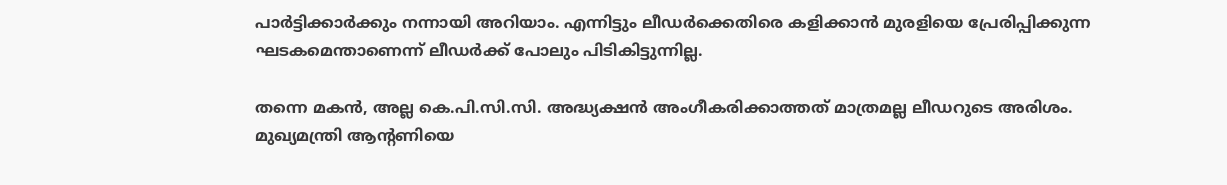പാര്‍ട്ടിക്കാര്‍ക്കും നന്നായി അറിയാം. എന്നിട്ടും ലീഡര്‍ക്കെതിരെ കളിക്കാന്‍ മുരളിയെ പ്രേരിപ്പിക്കുന്ന ഘടകമെന്താണെന്ന് ലീഡര്‍ക്ക് പോലും പിടികിട്ടുന്നില്ല.

തന്നെ മകന്‍, അല്ല കെ.പി.സി.സി. അദ്ധ്യക്ഷന്‍ അംഗീകരിക്കാത്തത് മാത്രമല്ല ലീഡറുടെ അരിശം. മുഖ്യമന്ത്രി ആന്റണിയെ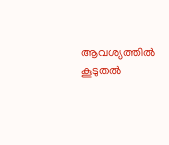ആവശ്യത്തില്‍ കൂടുതല്‍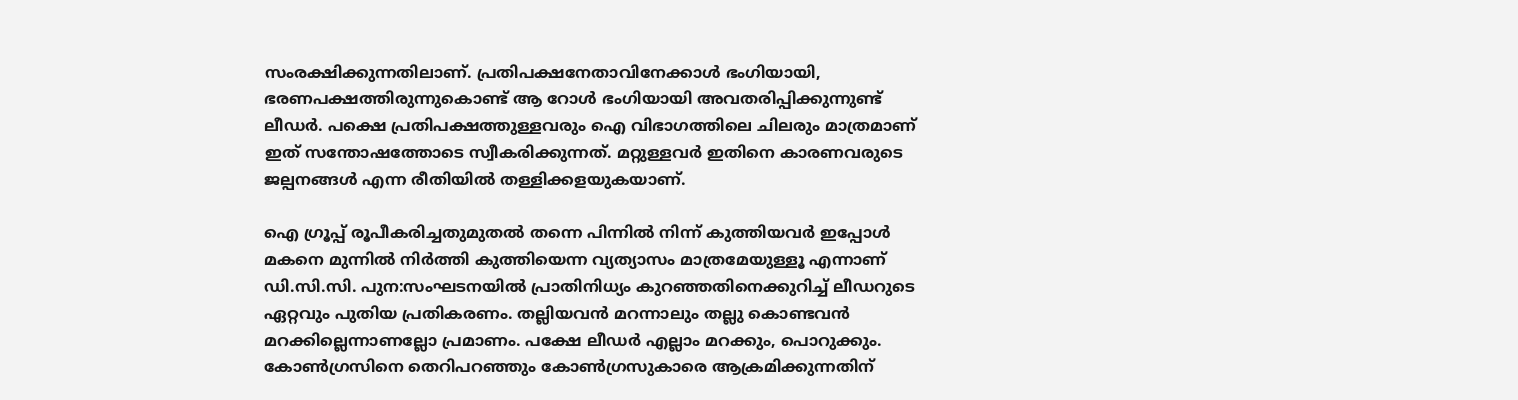സംരക്ഷിക്കുന്നതിലാണ്. പ്രതിപക്ഷനേതാവിനേക്കാള്‍ ഭംഗിയായി, ഭരണപക്ഷത്തിരുന്നുകൊണ്ട് ആ റോള്‍ ഭംഗിയായി അവതരിപ്പിക്കുന്നുണ്ട് ലീഡര്‍. പക്ഷെ പ്രതിപക്ഷത്തുള്ളവരും ഐ വിഭാഗത്തിലെ ചിലരും മാത്രമാണ് ഇത് സന്തോഷത്തോടെ സ്വീകരിക്കുന്നത്. മറ്റുള്ളവര്‍ ഇതിനെ കാരണവരുടെ ജല്പനങ്ങള്‍ എന്ന രീതിയില്‍ തള്ളിക്കളയുകയാണ്.

ഐ ഗ്രൂപ്പ് രൂപീകരിച്ചതുമുതല്‍ തന്നെ പിന്നില്‍ നിന്ന് കുത്തിയവര്‍ ഇപ്പോള്‍ മകനെ മുന്നില്‍ നിര്‍ത്തി കുത്തിയെന്ന വ്യത്യാസം മാത്രമേയുള്ളൂ എന്നാണ് ഡി.സി.സി. പുന:സംഘടനയില്‍ പ്രാതിനിധ്യം കുറഞ്ഞതിനെക്കുറിച്ച് ലീഡറുടെ ഏറ്റവും പുതിയ പ്രതികരണം. തല്ലിയവന്‍ മറന്നാലും തല്ലു കൊണ്ടവന്‍ മറക്കില്ലെന്നാണല്ലോ പ്രമാണം. പക്ഷേ ലീഡര്‍ എല്ലാം മറക്കും, പൊറുക്കും. കോണ്‍ഗ്രസിനെ തെറിപറഞ്ഞും കോണ്‍ഗ്രസുകാരെ ആക്രമിക്കുന്നതിന്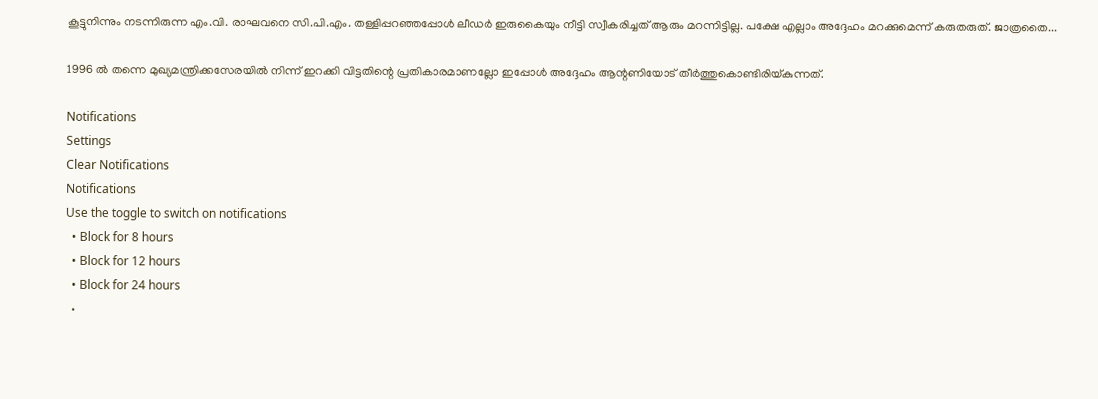കൂട്ടുനിന്നും നടന്നിരുന്ന എം.വി. രാഘവനെ സി.പി.എം. തള്ളിപ്പറഞ്ഞപ്പോള്‍ ലീഡര്‍ ഇരുകൈയും നീട്ടി സ്വീകരിച്ചത് ആരും മറന്നിട്ടില്ല. പക്ഷേ എല്ലാം അദ്ദേഹം മറക്കുമെന്ന് കരുതരുത്. ജാത്രതൈ...

1996 ല്‍ തന്നെ മുഖ്യമന്ത്രിക്കസേരയില്‍ നിന്ന് ഇറക്കി വിട്ടതിന്റെ പ്രതികാരമാണല്ലോ ഇപ്പോള്‍ അദ്ദേഹം ആന്റണിയോട് തീര്‍ത്തുകൊണ്ടിരിയ്കുന്നത്.

Notifications
Settings
Clear Notifications
Notifications
Use the toggle to switch on notifications
  • Block for 8 hours
  • Block for 12 hours
  • Block for 24 hours
  •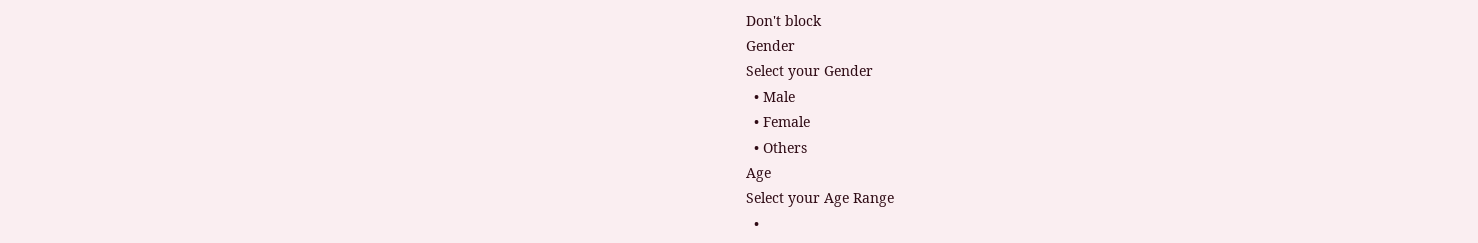Don't block
Gender
Select your Gender
  • Male
  • Female
  • Others
Age
Select your Age Range
  •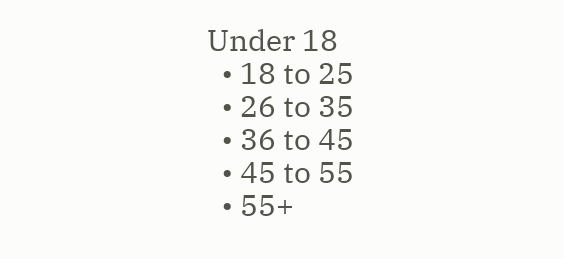Under 18
  • 18 to 25
  • 26 to 35
  • 36 to 45
  • 45 to 55
  • 55+